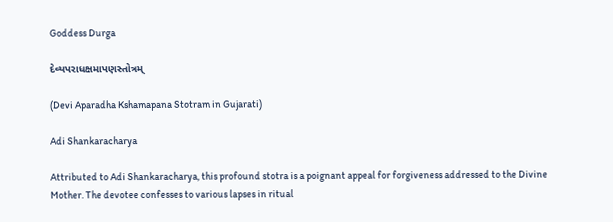Goddess Durga

દેવ્યપરાધક્ષમાપણસ્તોત્રમ્

(Devi Aparadha Kshamapana Stotram in Gujarati)

Adi Shankaracharya

Attributed to Adi Shankaracharya, this profound stotra is a poignant appeal for forgiveness addressed to the Divine Mother. The devotee confesses to various lapses in ritual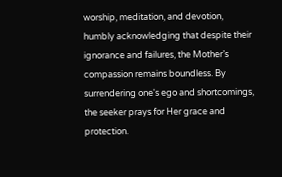worship, meditation, and devotion, humbly acknowledging that despite their ignorance and failures, the Mother’s compassion remains boundless. By surrendering one's ego and shortcomings, the seeker prays for Her grace and protection.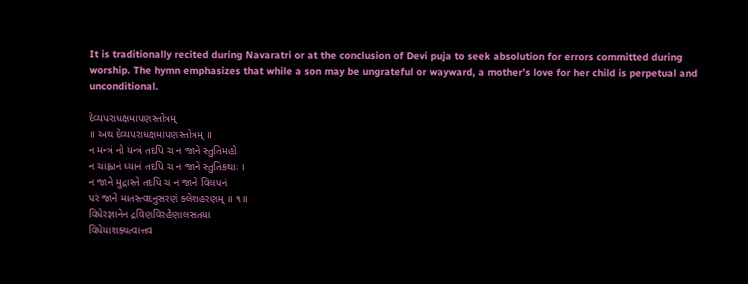It is traditionally recited during Navaratri or at the conclusion of Devi puja to seek absolution for errors committed during worship. The hymn emphasizes that while a son may be ungrateful or wayward, a mother’s love for her child is perpetual and unconditional.

દેવ્યપરાધક્ષમાપણસ્તોત્રમ્
॥ અથ દેવ્યપરાધક્ષમાપણસ્તોત્રમ્ ॥
ન મન્ત્રં નો યન્ત્રં તદપિ ચ ન જાને સ્તુતિમહો
ન ચાહ્વાનં ધ્યાનં તદપિ ચ ન જાને સ્તુતિકથાઃ ।
ન જાને મુદ્રાસ્તે તદપિ ચ ન જાને વિલપનં
પરં જાને માતસ્ત્વદનુસરણં ક્લેશહરણમ્ ॥ ૧॥
વિધેરજ્ઞાનેન દ્રવિણવિરહેણાલસતયા
વિધેયાશક્યત્વાત્તવ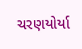ચરણયોર્યા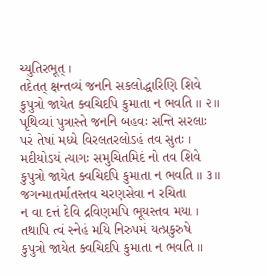ચ્યુતિરભૂત્ ।
તદેતત્ ક્ષન્તવ્યં જનનિ સકલોદ્ધારિણિ શિવે
કુપુત્રો જાયેત ક્વચિદપિ કુમાતા ન ભવતિ ॥ ૨॥
પૃથિવ્યાં પુત્રાસ્તે જનનિ બહવઃ સન્તિ સરલાઃ
પરં તેષાં મધ્યે વિરલતરલોઽહં તવ સુતઃ ।
મદીયોઽયં ત્યાગઃ સમુચિતમિદં નો તવ શિવે
કુપુત્રો જાયેત ક્વચિદપિ કુમાતા ન ભવતિ ॥ ૩॥
જગન્માતર્માતસ્તવ ચરણસેવા ન રચિતા
ન વા દત્તં દેવિ દ્રવિણમપિ ભૂયસ્તવ મયા ।
તથાપિ ત્વં સ્નેહં મયિ નિરુપમં યત્પ્રકુરુષે
કુપુત્રો જાયેત ક્વચિદપિ કુમાતા ન ભવતિ ॥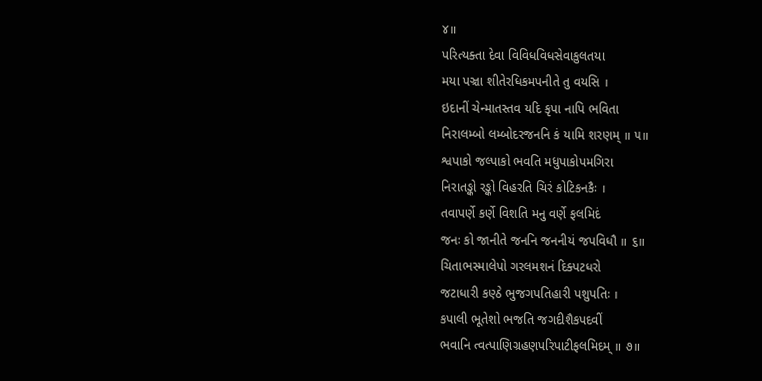૪॥
પરિત્યક્તા દેવા વિવિધવિધસેવાકુલતયા
મયા પઞ્ચા શીતેરધિકમપનીતે તુ વયસિ ।
ઇદાનીં ચેન્માતસ્તવ યદિ કૃપા નાપિ ભવિતા
નિરાલમ્બો લમ્બોદરજનનિ કં યામિ શરણમ્ ॥ ૫॥
શ્વપાકો જલ્પાકો ભવતિ મધુપાકોપમગિરા
નિરાતઙ્કો રઙ્કો વિહરતિ ચિરં કોટિકનકૈઃ ।
તવાપર્ણે કર્ણે વિશતિ મનુ વર્ણે ફલમિદં
જનઃ કો જાનીતે જનનિ જનનીયં જપવિધૌ ॥ ૬॥
ચિતાભસ્માલેપો ગરલમશનં દિક્પટધરો
જટાધારી કણ્ઠે ભુજગપતિહારી પશુપતિઃ ।
કપાલી ભૂતેશો ભજતિ જગદીશૈકપદવીં
ભવાનિ ત્વત્પાણિગ્રહણપરિપાટીફલમિદમ્ ॥ ૭॥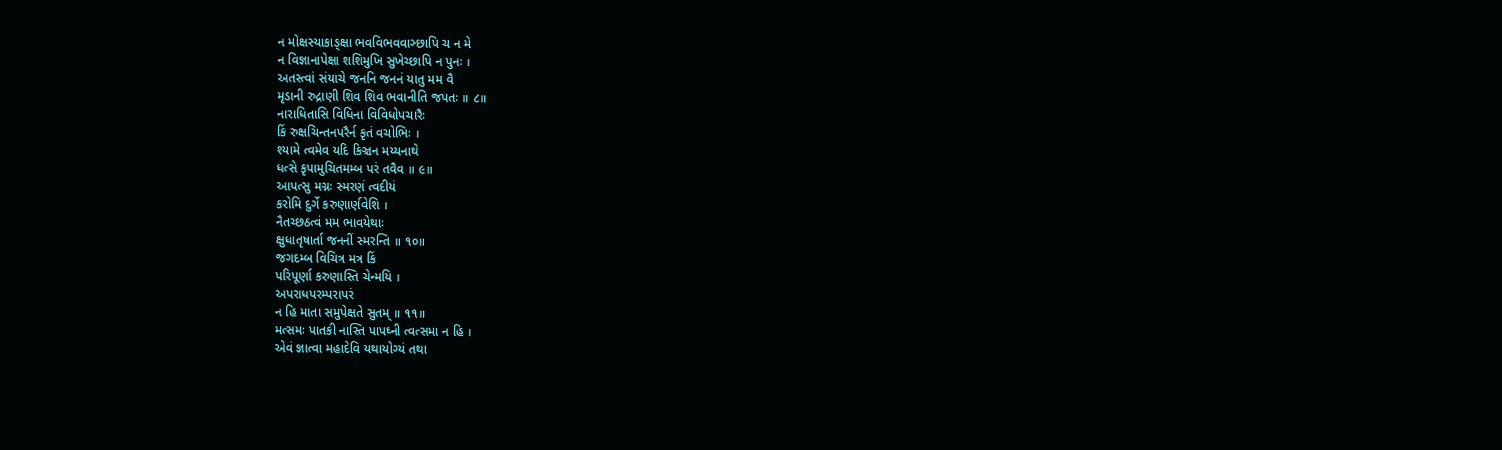ન મોક્ષસ્યાકાઙ્ક્ષા ભવવિભવવાઞ્છાપિ ચ ન મે
ન વિજ્ઞાનાપેક્ષા શશિમુખિ સુખેચ્છાપિ ન પુનઃ ।
અતસ્ત્વાં સંયાચે જનનિ જનનં યાતુ મમ વૈ
મૃડાની રુદ્રાણી શિવ શિવ ભવાનીતિ જપતઃ ॥ ૮॥
નારાધિતાસિ વિધિના વિવિધોપચારૈઃ
કિં રુક્ષચિન્તનપરૈર્ન કૃતં વચોભિઃ ।
શ્યામે ત્વમેવ યદિ કિઞ્ચન મય્યનાથે
ધત્સે કૃપામુચિતમમ્બ પરં તવૈવ ॥ ૯॥
આપત્સુ મગ્નઃ સ્મરણં ત્વદીયં
કરોમિ દુર્ગે કરુણાર્ણવેશિ ।
નૈતચ્છઠત્વં મમ ભાવયેથાઃ
ક્ષુધાતૃષાર્તા જનનીં સ્મરન્તિ ॥ ૧૦॥
જગદમ્બ વિચિત્ર મત્ર કિં
પરિપૂર્ણા કરુણાસ્તિ ચેન્મયિ ।
અપરાધપરમ્પરાપરં
ન હિ માતા સમુપેક્ષતે સુતમ્ ॥ ૧૧॥
મત્સમઃ પાતકી નાસ્તિ પાપઘ્ની ત્વત્સમા ન હિ ।
એવં જ્ઞાત્વા મહાદેવિ યથાયોગ્યં તથા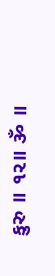કુરુ ॥ ૧૨॥ ૐ ॥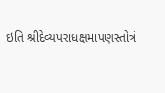ઇતિ શ્રીદેવ્યપરાધક્ષમાપણસ્તોત્રં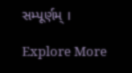સમ્પૂર્ણમ્ ।

Explore More